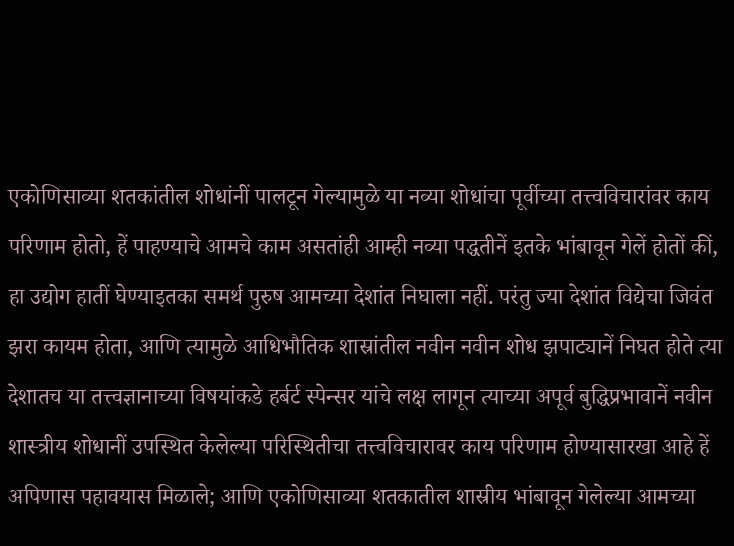एकोणिसाव्या शतकांतील शोधांनीं पालटून गेल्यामुळे या नव्या शोधांचा पूर्वीच्या तत्त्वविचारांवर काय परिणाम होतो, हें पाहण्याचे आमचे काम असतांही आम्ही नव्या पद्धतीनें इतके भांबावून गेलें होतों कीं, हा उद्योग हातीं घेण्याइतका समर्थ पुरुष आमच्या देशांत निघाला नहीं. परंतु ज्या देशांत विद्येचा जिवंत झरा कायम होता, आणि त्यामुळे आधिभौतिक शास्रांतील नवीन नवीन शोध झपाट्यानें निघत होते त्या देशातच या तत्त्वज्ञानाच्या विषयांकडे हर्बर्ट स्पेन्सर यांचे लक्ष लागून त्याच्या अपूर्व बुद्धिप्रभावानें नवीन शास्त्रीय शोधानीं उपस्थित केलेल्या परिस्थितीचा तत्त्वविचारावर काय परिणाम होण्यासारखा आहे हें अपिणास पहावयास मिळाले; आणि एकोणिसाव्या शतकातील शास्रीय भांबावून गेलेल्या आमच्या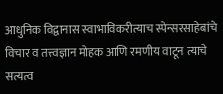आधुनिक विद्वानास स्वाभाविकरीत्याच स्पेन्सरसाहेबांचे विचार व तत्त्वज्ञान मोहक आणि रमणीय वाटून त्याचे सत्यत्व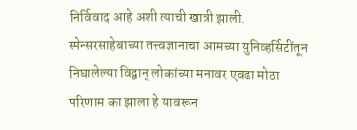निर्विवाद आहे अशी त्याची खात्री झाली. स्पेन्सरसाहेबाच्या तत्त्वज्ञानाचा आमच्या युनिव्हर्सिटींतून निघालेल्या विद्वान् लोकांच्या मनावर एवढा मोठा परिणाम का झाला हे यावरून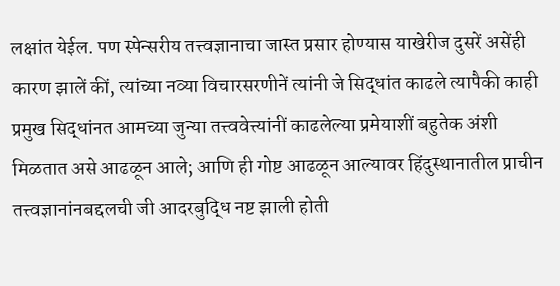लक्षांत येईल. पण स्पेन्सरीय तत्त्वज्ञानाचा जास्त प्रसार होण्यास याखेरीज दुसरें असेंही कारण झालें कीं, त्यांच्या नव्या विचारसरणीनें त्यांनी जे सिद्धांत काढले त्यापैकी काही प्रमुख सिद्धांनत आमच्या जुन्या तत्त्ववेत्त्यांनीं काढलेल्या प्रमेयाशीं बहुतेक अंशी मिळतात असे आढळून आले; आणि ही गोष्ट आढळून आल्यावर हिंदुस्थानातील प्राचीन तत्त्वज्ञानांनबद्दलची जी आदरबुद्धि नष्ट झाली होती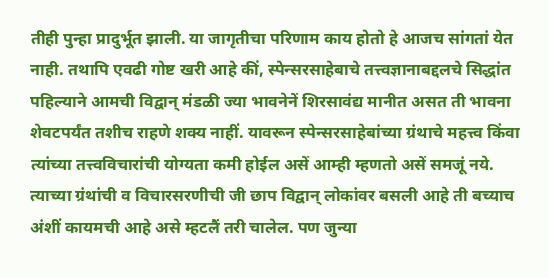तीही पुन्हा प्रादुर्भूत झाली. या जागृतीचा परिणाम काय होतो हे आजच सांगतां येत नाही. तथापि एवढी गोष्ट खरी आहे कीं, स्पेन्सरसाहेबाचे तत्त्वज्ञानाबद्दलचे सिद्धांत पहिल्याने आमची विद्वान् मंडळी ज्या भावनेनें शिरसावंद्य मानीत असत ती भावना शेवटपर्यंत तशीच राहणे शक्य नाहीं. यावरून स्पेन्सरसाहेबांच्या ग्रंथाचे महत्त्व किंवा त्यांच्या तत्त्वविचारांची योग्यता कमी होईल असें आम्ही म्हणतो असें समजूं नये. त्याच्या ग्रंथांची व विचारसरणीची जी छाप विद्वान् लोकांवर बसली आहे ती बच्याच अंशीं कायमची आहे असे म्हटलैं तरी चालेल. पण जुन्या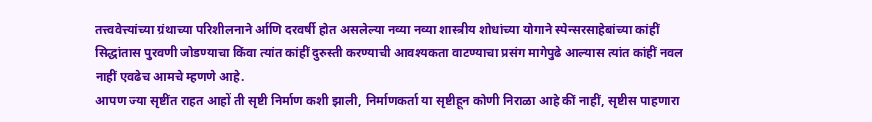तत्त्ववेत्त्यांच्या ग्रंथाच्या परिशीलनाने र्आणि दरवर्षी होत असलेल्या नव्या नव्या शास्त्रीय शोधांच्या योगाने स्पेन्सरसाहेबांच्या कांहीं सिद्धांतास पुरवणी जोडण्याचा किंवा त्यांत कांहीं दुरुस्ती करण्याची आवश्यकता वाटण्याचा प्रसंग मागेपुढे आल्यास त्यांत कांहीं नवल नाहीं एवढेच आमचे म्हणणे आहे.
आपण ज्या सृष्टींत राहत आहों ती सृष्टी निर्माण कशी झाली, निर्माणकर्ता या सृष्टीहून कोणी निराळा आहे कीं नाहीं, सृष्टीस पाहणारा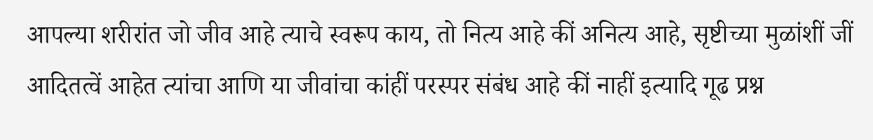आपल्या शरीरांत जो जीव आहे त्याचे स्वरूप काय, तो नित्य आहे कीं अनित्य आहे, सृष्टीच्या मुळांशीं जीं आदितत्वें आहेत त्यांचा आणि या जीवांचा कांहीं परस्पर संबंध आहे कीं नाहीं इत्यादि गूढ प्रश्न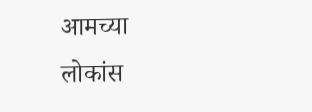आमच्या लोकांस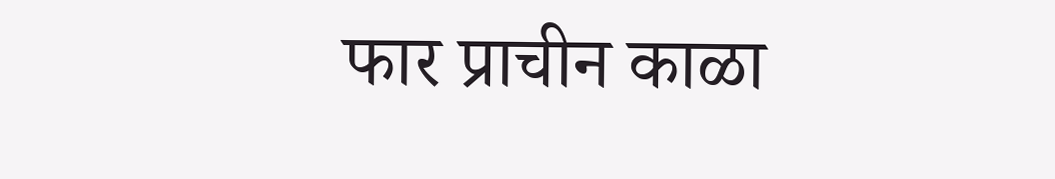फार प्राचीन काळा